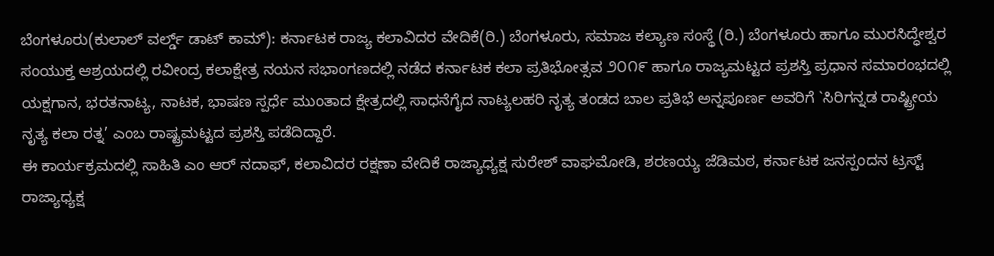ಬೆಂಗಳೂರು(ಕುಲಾಲ್ ವರ್ಲ್ಡ್ ಡಾಟ್ ಕಾಮ್): ಕರ್ನಾಟಕ ರಾಜ್ಯ ಕಲಾವಿದರ ವೇದಿಕೆ(ರಿ.) ಬೆಂಗಳೂರು, ಸಮಾಜ ಕಲ್ಯಾಣ ಸಂಸ್ಥೆ (ರಿ.) ಬೆಂಗಳೂರು ಹಾಗೂ ಮುರಸಿದ್ಧೇಶ್ವರ ಸಂಯುಕ್ತ ಆಶ್ರಯದಲ್ಲಿ ರವೀಂದ್ರ ಕಲಾಕ್ಷೇತ್ರ ನಯನ ಸಭಾಂಗಣದಲ್ಲಿ ನಡೆದ ಕರ್ನಾಟಕ ಕಲಾ ಪ್ರತಿಭೋತ್ಸವ ೨೦೧೯ ಹಾಗೂ ರಾಜ್ಯಮಟ್ಟದ ಪ್ರಶಸ್ತಿ ಪ್ರಧಾನ ಸಮಾರಂಭದಲ್ಲಿ ಯಕ್ಷಗಾನ, ಭರತನಾಟ್ಯ, ನಾಟಕ, ಭಾಷಣ ಸ್ಪರ್ಧೆ ಮುಂತಾದ ಕ್ಷೇತ್ರದಲ್ಲಿ ಸಾಧನೆಗೈದ ನಾಟ್ಯಲಹರಿ ನೃತ್ಯ ತಂಡದ ಬಾಲ ಪ್ರತಿಭೆ ಅನ್ನಪೂರ್ಣ ಅವರಿಗೆ `ಸಿರಿಗನ್ನಡ ರಾಷ್ಟ್ರೀಯ ನೃತ್ಯ ಕಲಾ ರತ್ನ’ ಎಂಬ ರಾಷ್ಟ್ರಮಟ್ಟದ ಪ್ರಶಸ್ತಿ ಪಡೆದಿದ್ದಾರೆ.
ಈ ಕಾರ್ಯಕ್ರಮದಲ್ಲಿ ಸಾಹಿತಿ ಎಂ ಆರ್ ನದಾಫ್, ಕಲಾವಿದರ ರಕ್ಷಣಾ ವೇದಿಕೆ ರಾಜ್ಯಾಧ್ಯಕ್ಷ ಸುರೇಶ್ ವಾಘಮೋಡಿ, ಶರಣಯ್ಯ ಜೆಡಿಮಠ, ಕರ್ನಾಟಕ ಜನಸ್ಪಂದನ ಟ್ರಸ್ಟ್ ರಾಜ್ಯಾಧ್ಯಕ್ಷ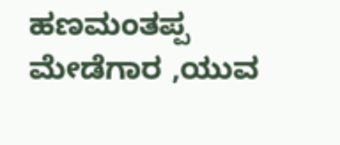ಹಣಮಂತಪ್ಪ ಮೇಡೆಗಾರ ,ಯುವ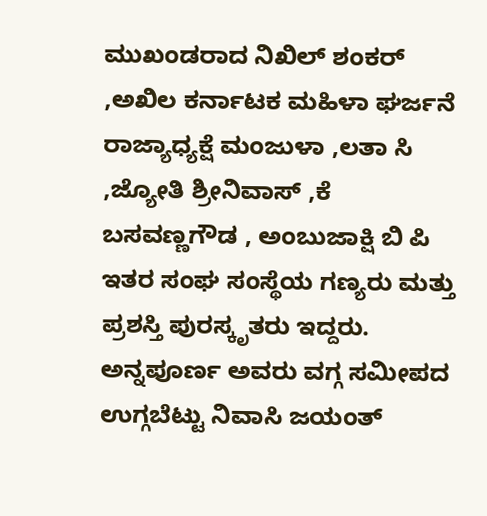ಮುಖಂಡರಾದ ನಿಖಿಲ್ ಶಂಕರ್ ,ಅಖಿಲ ಕರ್ನಾಟಕ ಮಹಿಳಾ ಘರ್ಜನೆ ರಾಜ್ಯಾಧ್ಯಕ್ಷೆ ಮಂಜುಳಾ ,ಲತಾ ಸಿ ,ಜ್ಯೋತಿ ಶ್ರೀನಿವಾಸ್ ,ಕೆ ಬಸವಣ್ಣಗೌಡ , ಅಂಬುಜಾಕ್ಷಿ ಬಿ ಪಿ ಇತರ ಸಂಘ ಸಂಸ್ಥೆಯ ಗಣ್ಯರು ಮತ್ತು ಪ್ರಶಸ್ತಿ ಪುರಸ್ಕೃತರು ಇದ್ದರು. ಅನ್ನಪೂರ್ಣ ಅವರು ವಗ್ಗ ಸಮೀಪದ ಉಗ್ಗಬೆಟ್ಟು ನಿವಾಸಿ ಜಯಂತ್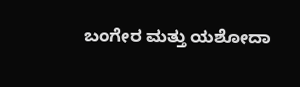ಬಂಗೇರ ಮತ್ತು ಯಶೋದಾ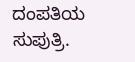ದಂಪತಿಯ ಸುಪುತ್ರಿ.